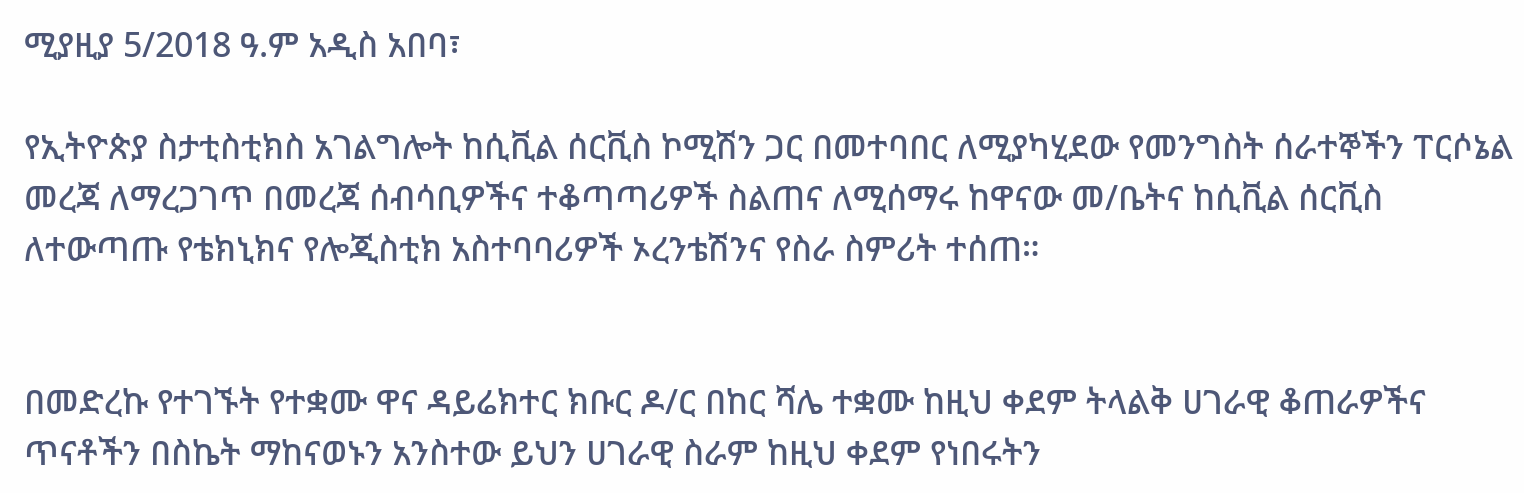ሚያዚያ 5/2018 ዓ.ም አዲስ አበባ፣

የኢትዮጵያ ስታቲስቲክስ አገልግሎት ከሲቪል ሰርቪስ ኮሚሽን ጋር በመተባበር ለሚያካሂደው የመንግስት ሰራተኞችን ፐርሶኔል መረጃ ለማረጋገጥ በመረጃ ሰብሳቢዎችና ተቆጣጣሪዎች ስልጠና ለሚሰማሩ ከዋናው መ/ቤትና ከሲቪል ሰርቪስ ለተውጣጡ የቴክኒክና የሎጂስቲክ አስተባባሪዎች ኦረንቴሽንና የስራ ስምሪት ተሰጠ።


በመድረኩ የተገኙት የተቋሙ ዋና ዳይሬክተር ክቡር ዶ/ር በከር ሻሌ ተቋሙ ከዚህ ቀደም ትላልቅ ሀገራዊ ቆጠራዎችና ጥናቶችን በስኬት ማከናወኑን አንስተው ይህን ሀገራዊ ስራም ከዚህ ቀደም የነበሩትን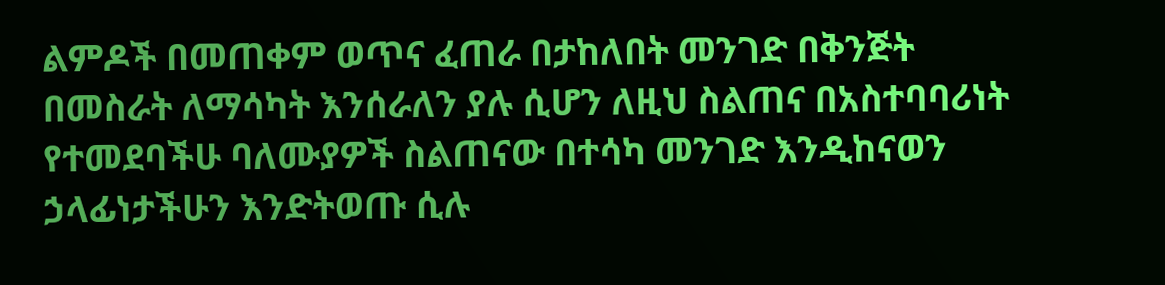ልምዶች በመጠቀም ወጥና ፈጠራ በታከለበት መንገድ በቅንጅት በመስራት ለማሳካት እንሰራለን ያሉ ሲሆን ለዚህ ስልጠና በአስተባባሪነት የተመደባችሁ ባለሙያዎች ስልጠናው በተሳካ መንገድ እንዲከናወን ኃላፊነታችሁን እንድትወጡ ሲሉ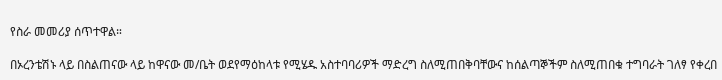የስራ መመሪያ ሰጥተዋል።

በኦረንቴሽኑ ላይ በስልጠናው ላይ ከዋናው መ/ቤት ወደየማዕከላቱ የሚሄዱ አስተባባሪዎች ማድረግ ስለሚጠበቅባቸውና ከሰልጣኞችም ስለሚጠበቁ ተግባራት ገለፃ የቀረበ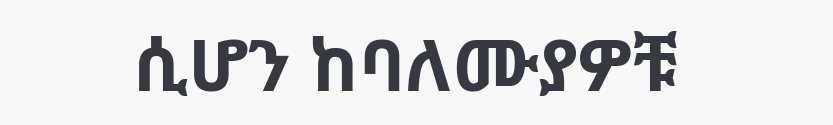ሲሆን ከባለሙያዎቹ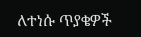ለተነሱ ጥያቄዎች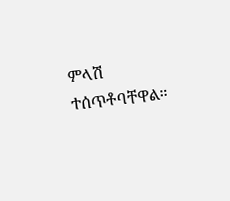ምላሽ ተሰጥቶባቸዋል።